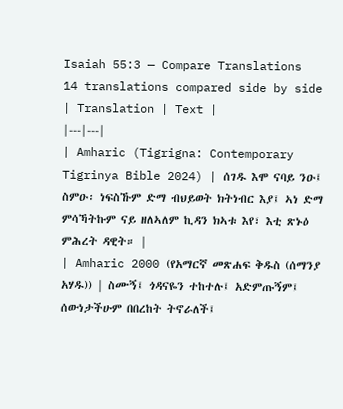Isaiah 55:3 — Compare Translations
14 translations compared side by side
| Translation | Text |
|---|---|
| Amharic (Tigrigna: Contemporary Tigrinya Bible 2024) | ሰገዱ እሞ ናባይ ንዑ፤ ስምዑ፡ ነፍስኹም ድማ ብህይወት ክትነብር እያ፤ ኣነ ድማ ምሳኻትኩም ናይ ዘለኣለም ኪዳን ክኣቱ እየ፣ እቲ ጽኑዕ ምሕረት ዳዊት። |
| Amharic 2000 (የአማርኛ መጽሐፍ ቅዱስ (ሰማንያ አሃዱ)) | ስሙኝ፤ ጎዳናዬን ተከተሉ፤ አድምጡኝም፤ ሰውነታችሁም በበረከት ትኖራለች፤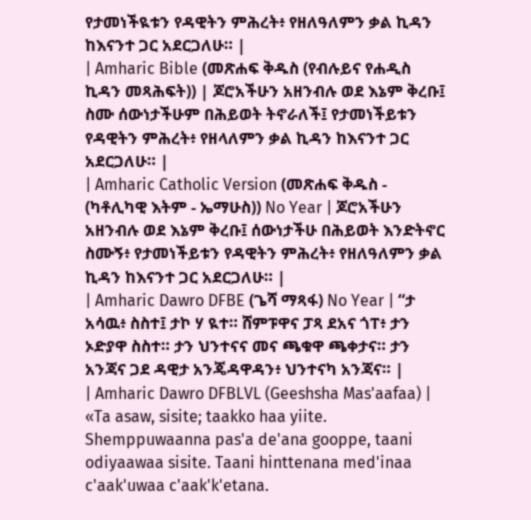የታመነችዪቱን የዳዊትን ምሕረት፥ የዘለዓለምን ቃል ኪዳን ከእናንተ ጋር አደርጋለሁ። |
| Amharic Bible (መጽሐፍ ቅዱስ (የብሉይና የሐዲስ ኪዳን መጻሕፍት)) | ጆሮአችሁን አዘንብሉ ወደ እኔም ቅረቡ፤ ስሙ ሰውነታችሁም በሕይወት ትኖራለች፤ የታመነችይቱን የዳዊትን ምሕረት፥ የዘላለምን ቃል ኪዳን ከእናንተ ጋር አደርጋለሁ። |
| Amharic Catholic Version (መጽሐፍ ቅዱስ - (ካቶሊካዊ እትም - ኤማሁስ)) No Year | ጆሮአችሁን አዘንብሉ ወደ እኔም ቅረቡ፤ ሰውነታችሁ በሕይወት እንድትኖር ስሙኝ፥ የታመነችይቱን የዳዊትን ምሕረት፥ የዘለዓለምን ቃል ኪዳን ከእናንተ ጋር አደርጋለሁ። |
| Amharic Dawro DFBE (ጌሻ ማጻፋ) No Year | “ታ አሳዉ፥ ስስተ፤ ታኮ ሃ ዪተ። ሸምፑዋና ፓጻ ደአና ጎፐ፥ ታን ኦድያዋ ስስተ። ታን ህንተናና መና ጫቁዋ ጫቀታና። ታን አንጃና ጋደ ዳዊታ አንጄዳዋዳን፥ ህንተናካ አንጃና። |
| Amharic Dawro DFBLVL (Geeshsha Mas'aafaa) | «Ta asaw, sisite; taakko haa yiite. Shemppuwaanna pas'a de'ana gooppe, taani odiyaawaa sisite. Taani hinttenana med'inaa c'aak'uwaa c'aak'k'etana.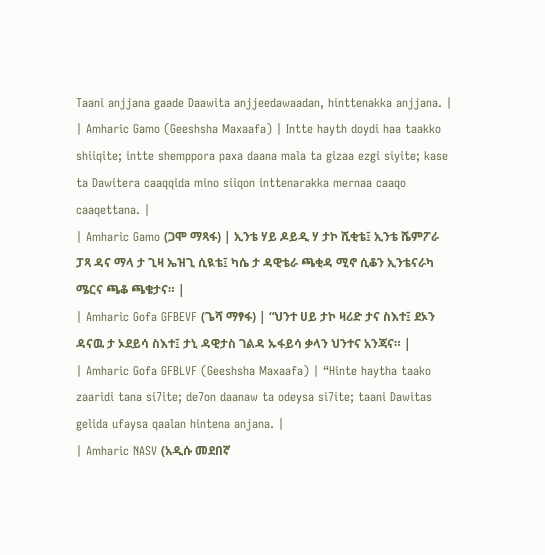Taani anjjana gaade Daawita anjjeedawaadan, hinttenakka anjjana. |
| Amharic Gamo (Geeshsha Maxaafa) | Intte hayth doydi haa taakko shiiqite; intte shemppora paxa daana mala ta gizaa ezgi siyite; kase ta Dawitera caaqqida mino siiqon inttenarakka mernaa caaqo caaqettana. |
| Amharic Gamo (ጋሞ ማጻፋ) | ኢንቴ ሃይ ዶይዲ ሃ ታኮ ሺቂቴ፤ ኢንቴ ሼምፖራ ፓጻ ዳና ማላ ታ ጊዛ ኤዝጊ ሲዪቴ፤ ካሴ ታ ዳዊቴራ ጫቂዳ ሚኖ ሲቆን ኢንቴናራካ ሜርና ጫቆ ጫቄታና። |
| Amharic Gofa GFBEVF (ጌሻ ማፃፋ) | “ህንተ ሀይ ታኮ ዛሪድ ታና ስእተ፤ ደኦን ዳናዉ ታ ኦደይሳ ስእተ፤ ታኒ ዳዊታስ ገልዳ ኡፋይሳ ቃላን ህንተና አንጃና። |
| Amharic Gofa GFBLVF (Geeshsha Maxaafa) | “Hinte haytha taako zaaridi tana si7ite; de7on daanaw ta odeysa si7ite; taani Dawitas gelida ufaysa qaalan hintena anjana. |
| Amharic NASV (አዲሱ መደበኛ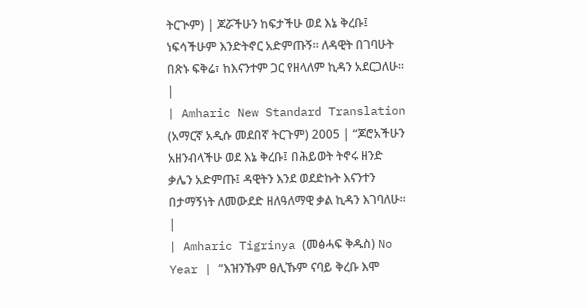ትርጒም) | ጆሯችሁን ከፍታችሁ ወደ እኔ ቅረቡ፤ ነፍሳችሁም እንድትኖር አድምጡኝ። ለዳዊት በገባሁት በጽኑ ፍቅሬ፣ ከእናንተም ጋር የዘላለም ኪዳን አደርጋለሁ። |
| Amharic New Standard Translation (አማርኛ አዲሱ መደበኛ ትርጉም) 2005 | “ጆሮአችሁን አዘንብላችሁ ወደ እኔ ቅረቡ፤ በሕይወት ትኖሩ ዘንድ ቃሌን አድምጡ፤ ዳዊትን እንደ ወደድኩት እናንተን በታማኝነት ለመውደድ ዘለዓለማዊ ቃል ኪዳን እገባለሁ። |
| Amharic Tigrinya (መፅሓፍ ቅዱስ) No Year | “እዝንኹም ፀሊኹም ናባይ ቅረቡ እሞ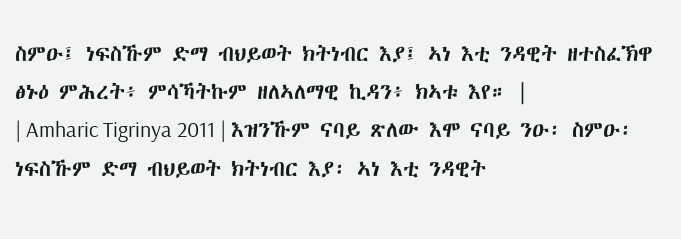ስምዑ፤ ነፍስኹም ድማ ብህይወት ክትነብር እያ፤ ኣነ እቲ ንዳዊት ዘተስፈኽዋ ፅኑዕ ምሕረት፥ ምሳኻትኩም ዘለኣለማዊ ኪዳን፥ ክኣቱ እየ። |
| Amharic Tigrinya 2011 | እዝንኹም ናባይ ጽለው እሞ ናባይ ንዑ፡ ስምዑ፡ ነፍስኹም ድማ ብህይወት ክትነብር እያ፡ ኣነ እቲ ንዳዊት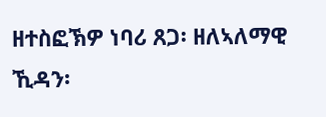ዘተስፎኽዎ ነባሪ ጸጋ፡ ዘለኣለማዊ ኺዳን፡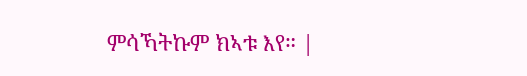ምሳኻትኩም ክኣቱ እየ። |